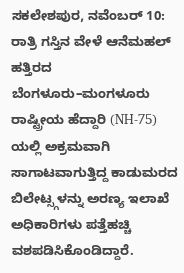ಸಕಲೇಶಪುರ, ನವೆಂಬರ್ 10: ರಾತ್ರಿ ಗಸ್ತಿನ ವೇಳೆ ಆನೆಮಹಲ್ ಹತ್ತಿರದ ಬೆಂಗಳೂರು–ಮಂಗಳೂರು ರಾಷ್ಟ್ರೀಯ ಹೆದ್ದಾರಿ (NH-75) ಯಲ್ಲಿ ಅಕ್ರಮವಾಗಿ ಸಾಗಾಟವಾಗುತ್ತಿದ್ದ ಕಾಡುಮರದ ಬಿಲೇಟ್ಸ್ಗಳನ್ನು ಅರಣ್ಯ ಇಲಾಖೆ ಅಧಿಕಾರಿಗಳು ಪತ್ತೆಹಚ್ಚಿ ವಶಪಡಿಸಿಕೊಂಡಿದ್ದಾರೆ.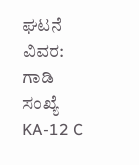ಘಟನೆ ವಿವರ:
ಗಾಡಿ ಸಂಖ್ಯೆ KA-12 C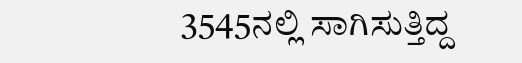3545ನಲ್ಲಿ ಸಾಗಿಸುತ್ತಿದ್ದ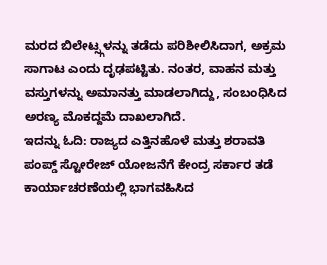ಮರದ ಬಿಲೇಟ್ಸ್ಗಳನ್ನು ತಡೆದು ಪರಿಶೀಲಿಸಿದಾಗ, ಅಕ್ರಮ ಸಾಗಾಟ ಎಂದು ದೃಢಪಟ್ಟಿತು. ನಂತರ, ವಾಹನ ಮತ್ತು ವಸ್ತುಗಳನ್ನು ಅಮಾನತ್ತು ಮಾಡಲಾಗಿದ್ದು, ಸಂಬಂಧಿಸಿದ ಅರಣ್ಯ ಮೊಕದ್ದಮೆ ದಾಖಲಾಗಿದೆ.
ಇದನ್ನು ಓದಿ: ರಾಜ್ಯದ ಎತ್ತಿನಹೊಳೆ ಮತ್ತು ಶರಾವತಿ ಪಂಪ್ಡ್ ಸ್ಟೋರೇಜ್ ಯೋಜನೆಗೆ ಕೇಂದ್ರ ಸರ್ಕಾರ ತಡೆ
ಕಾರ್ಯಾಚರಣೆಯಲ್ಲಿ ಭಾಗವಹಿಸಿದ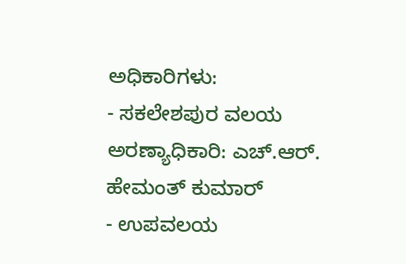ಅಧಿಕಾರಿಗಳು:
- ಸಕಲೇಶಪುರ ವಲಯ ಅರಣ್ಯಾಧಿಕಾರಿ: ಎಚ್.ಆರ್. ಹೇಮಂತ್ ಕುಮಾರ್
- ಉಪವಲಯ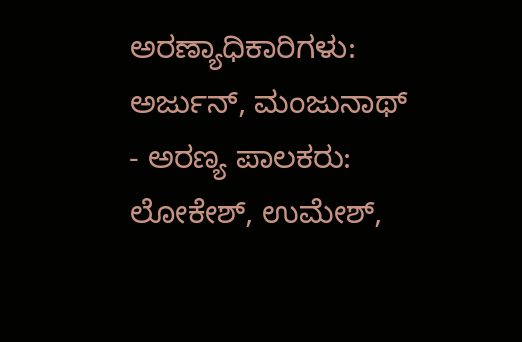ಅರಣ್ಯಾಧಿಕಾರಿಗಳು: ಅರ್ಜುನ್, ಮಂಜುನಾಥ್
- ಅರಣ್ಯ ಪಾಲಕರು: ಲೋಕೇಶ್, ಉಮೇಶ್,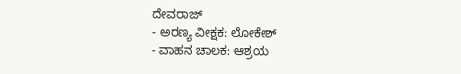ದೇವರಾಜ್
- ಅರಣ್ಯ ವೀಕ್ಷಕ: ಲೋಕೇಶ್
- ವಾಹನ ಚಾಲಕ: ಆಶ್ರಯ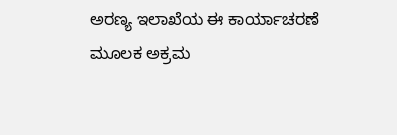ಅರಣ್ಯ ಇಲಾಖೆಯ ಈ ಕಾರ್ಯಾಚರಣೆ ಮೂಲಕ ಅಕ್ರಮ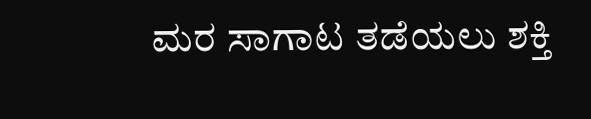ಮರ ಸಾಗಾಟ ತಡೆಯಲು ಶಕ್ತಿ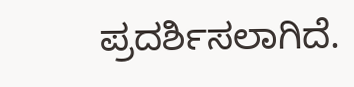ಪ್ರದರ್ಶಿಸಲಾಗಿದೆ.